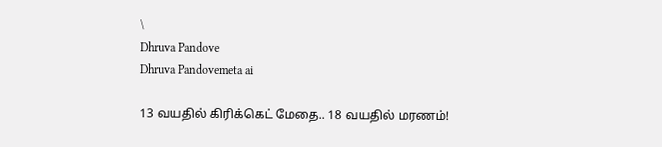\
Dhruva Pandove
Dhruva Pandovemeta ai

13 வயதில் கிரிக்கெட் மேதை.. 18 வயதில் மரணம்!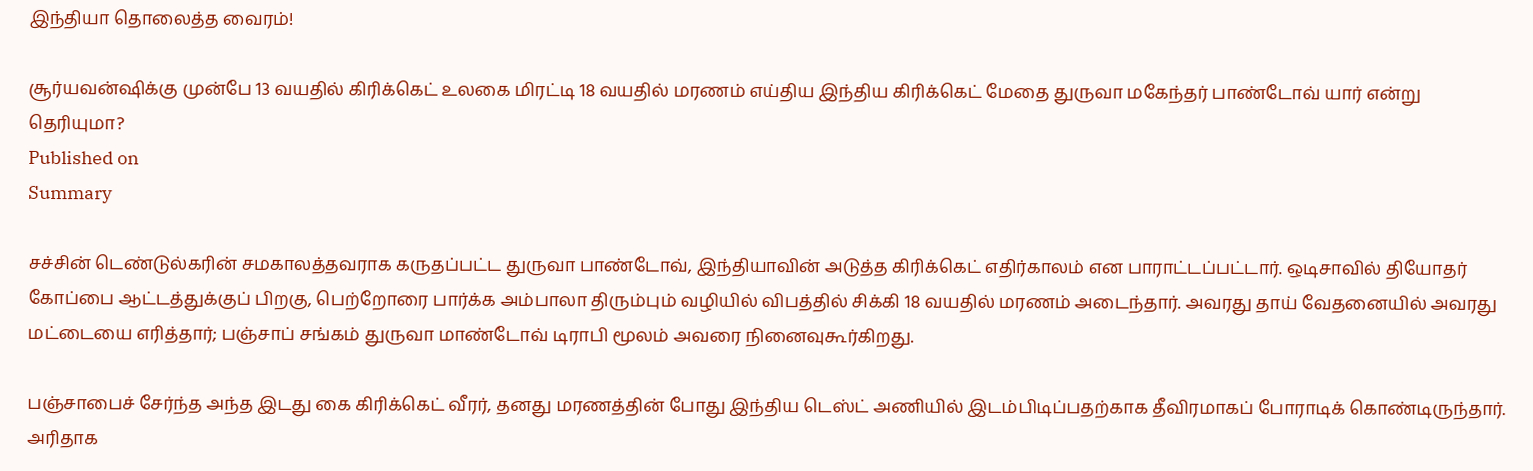இந்தியா தொலைத்த வைரம்!

சூர்யவன்ஷிக்கு முன்பே 13 வயதில் கிரிக்கெட் உலகை மிரட்டி 18 வயதில் மரணம் எய்திய இந்திய கிரிக்கெட் மேதை துருவா மகேந்தர் பாண்டோவ் யார் என்று தெரியுமா?
Published on
Summary

சச்சின் டெண்டுல்கரின் சமகாலத்தவராக கருதப்பட்ட துருவா பாண்டோவ், இந்தியாவின் அடுத்த கிரிக்கெட் எதிர்காலம் என பாராட்டப்பட்டார். ஒடிசாவில் தியோதர் கோப்பை ஆட்டத்துக்குப் பிறகு, பெற்றோரை பார்க்க அம்பாலா திரும்பும் வழியில் விபத்தில் சிக்கி 18 வயதில் மரணம் அடைந்தார். அவரது தாய் வேதனையில் அவரது மட்டையை எரித்தார்; பஞ்சாப் சங்கம் துருவா மாண்டோவ் டிராபி மூலம் அவரை நினைவுகூர்கிறது.

பஞ்சாபைச் சேர்ந்த அந்த இடது கை கிரிக்கெட் வீரர், தனது மரணத்தின் போது இந்திய டெஸ்ட் அணியில் இடம்பிடிப்பதற்காக தீவிரமாகப் போராடிக் கொண்டிருந்தார். அரிதாக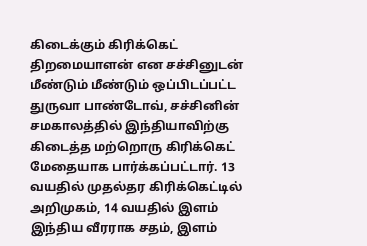கிடைக்கும் கிரிக்கெட் திறமையாளன் என சச்சினுடன் மீண்டும் மீண்டும் ஒப்பிடப்பட்ட துருவா பாண்டோவ், சச்சினின் சமகாலத்தில் இந்தியாவிற்கு கிடைத்த மற்றொரு கிரிக்கெட் மேதையாக பார்க்கப்பட்டார். 13 வயதில் முதல்தர கிரிக்கெட்டில் அறிமுகம், 14 வயதில் இளம் இந்திய வீரராக சதம், இளம்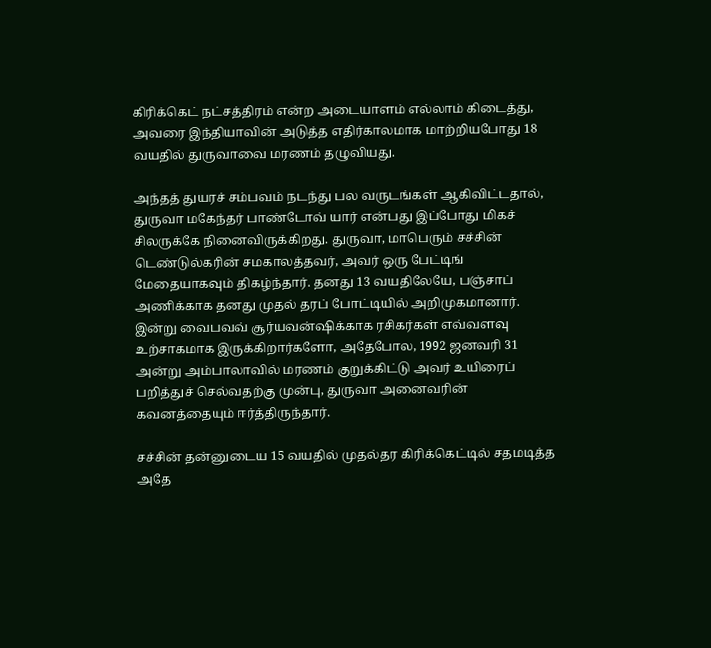கிரிக்கெட் நட்சத்திரம் என்ற அடையாளம் எல்லாம் கிடைத்து, அவரை இந்தியாவின் அடுத்த எதிர்காலமாக மாற்றியபோது 18 வயதில் துருவாவை மரணம் தழுவியது.

அந்தத் துயரச் சம்பவம் நடந்து பல வருடங்கள் ஆகிவிட்டதால், துருவா மகேந்தர் பாண்டோவ் யார் என்பது இப்போது மிகச் சிலருக்கே நினைவிருக்கிறது. துருவா, மாபெரும் சச்சின் டெண்டுல்கரின் சமகாலத்தவர், அவர் ஒரு பேட்டிங் மேதையாகவும் திகழ்ந்தார். தனது 13 வயதிலேயே, பஞ்சாப் அணிக்காக தனது முதல் தரப் போட்டியில் அறிமுகமானார். இன்று வைபவவ் சூர்யவன்ஷிக்காக ரசிகர்கள் எவ்வளவு உற்சாகமாக இருக்கிறார்களோ, அதேபோல, 1992 ஜனவரி 31 அன்று அம்பாலாவில் மரணம் குறுக்கிட்டு அவர் உயிரைப் பறித்துச் செல்வதற்கு முன்பு, துருவா அனைவரின் கவனத்தையும் ஈர்த்திருந்தார்.

சச்சின் தன்னுடைய 15 வயதில் முதல்தர கிரிக்கெட்டில் சதமடித்த அதே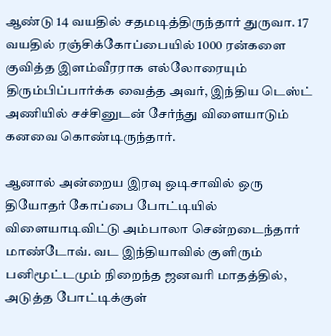ஆண்டு 14 வயதில் சதமடித்திருந்தார் துருவா. 17 வயதில் ரஞ்சிக்கோப்பையில் 1000 ரன்களை குவித்த இளம்வீரராக எல்லோரையும் திரும்பிப்பார்க்க வைத்த அவர், இந்திய டெஸ்ட் அணியில் சச்சினுடன் சேர்ந்து விளையாடும் கனவை கொண்டிருந்தார்.

ஆனால் அன்றைய இரவு ஒடிசாவில் ஒரு தியோதர் கோப்பை போட்டியில் விளையாடிவிட்டு அம்பாலா சென்றடைந்தார் மாண்டோவ். வட இந்தியாவில் குளிரும் பனிமூட்டமும் நிறைந்த ஜனவரி மாதத்தில், அடுத்த போட்டிக்குள்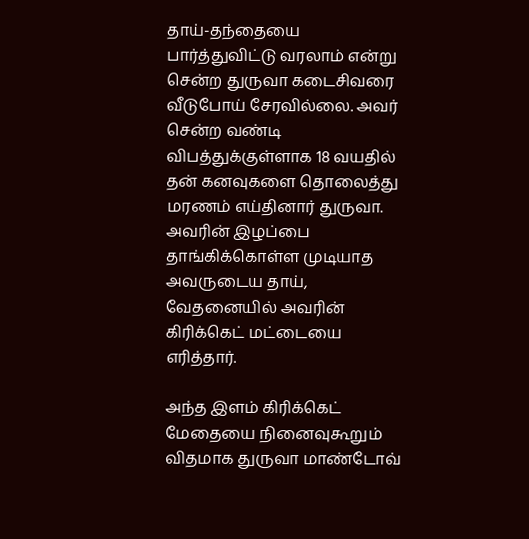தாய்-தந்தையை பார்த்துவிட்டு வரலாம் என்று சென்ற துருவா கடைசிவரை வீடுபோய் சேரவில்லை. அவர் சென்ற வண்டி விபத்துக்குள்ளாக 18 வயதில் தன் கனவுகளை தொலைத்து மரணம் எய்தினார் துருவா. அவரின் இழப்பை தாங்கிக்கொள்ள முடியாத அவருடைய தாய், வேதனையில் அவரின் கிரிக்கெட் மட்டையை எரித்தார்.

அந்த இளம் கிரிக்கெட் மேதையை நினைவுகூறும் விதமாக துருவா மாண்டோவ்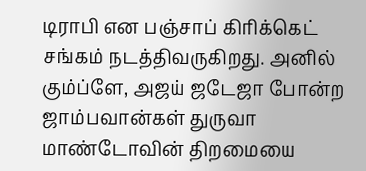டிராபி என பஞ்சாப் கிரிக்கெட் சங்கம் நடத்திவருகிறது. அனில் கும்ப்ளே, அஜய் ஜடேஜா போன்ற ஜாம்பவான்கள் துருவா மாண்டோவின் திறமையை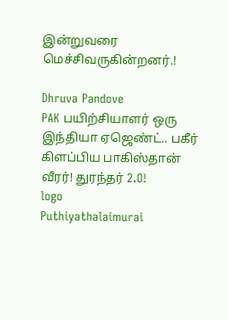இன்றுவரை மெச்சிவருகின்றனர்.!

Dhruva Pandove
PAK பயிற்சியாளர் ஒரு இந்தியா ஏஜெண்ட்.. பகீர் கிளப்பிய பாகிஸ்தான் வீரர்! துரந்தர் 2.O!
logo
Puthiyathalaimurai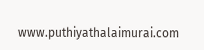www.puthiyathalaimurai.com